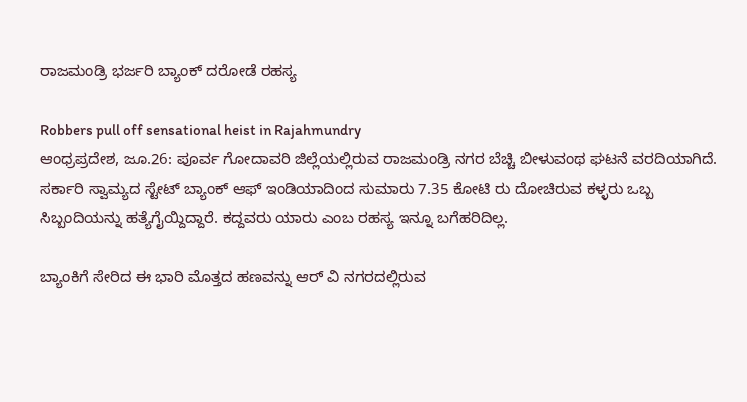ರಾಜಮಂಡ್ರಿ ಭರ್ಜರಿ ಬ್ಯಾಂಕ್ ದರೋಡೆ ರಹಸ್ಯ

Robbers pull off sensational heist in Rajahmundry
ಆಂಧ್ರಪ್ರದೇಶ, ಜೂ.26: ಪೂರ್ವ ಗೋದಾವರಿ ಜಿಲ್ಲೆಯಲ್ಲಿರುವ ರಾಜಮಂಡ್ರಿ ನಗರ ಬೆಚ್ಚಿ ಬೀಳುವಂಥ ಘಟನೆ ವರದಿಯಾಗಿದೆ. ಸರ್ಕಾರಿ ಸ್ವಾಮ್ಯದ ಸ್ಟೇಟ್ ಬ್ಯಾಂಕ್ ಆಫ್ ಇಂಡಿಯಾದಿಂದ ಸುಮಾರು 7.35 ಕೋಟಿ ರು ದೋಚಿರುವ ಕಳ್ಳರು ಒಬ್ಬ ಸಿಬ್ಬಂದಿಯನ್ನು ಹತ್ಯೆಗೈಯ್ದಿದ್ದಾರೆ. ಕದ್ದವರು ಯಾರು ಎಂಬ ರಹಸ್ಯ ಇನ್ನೂ ಬಗೆಹರಿದಿಲ್ಲ.

ಬ್ಯಾಂಕಿಗೆ ಸೇರಿದ ಈ ಭಾರಿ ಮೊತ್ತದ ಹಣವನ್ನು ಆರ್ ವಿ ನಗರದಲ್ಲಿರುವ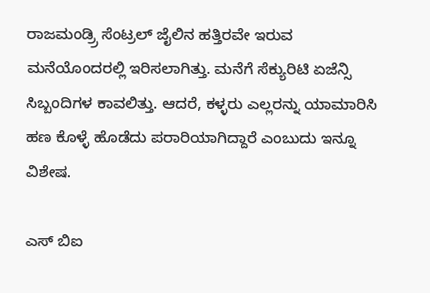ರಾಜಮಂಡ್ರ್ರಿ ಸೆಂಟ್ರಲ್ ಜೈಲಿನ ಹತ್ತಿರವೇ ಇರುವ ಮನೆಯೊಂದರಲ್ಲಿ ಇರಿಸಲಾಗಿತ್ತು. ಮನೆಗೆ ಸೆಕ್ಯುರಿಟಿ ಏಜೆನ್ಸಿ ಸಿಬ್ಬಂದಿಗಳ ಕಾವಲಿತ್ತು. ಆದರೆ, ಕಳ್ಳರು ಎಲ್ಲರನ್ನು ಯಾಮಾರಿಸಿ ಹಣ ಕೊಳ್ಳೆ ಹೊಡೆದು ಪರಾರಿಯಾಗಿದ್ದಾರೆ ಎಂಬುದು ಇನ್ನೂ ವಿಶೇಷ.

ಎಸ್ ಬಿಐ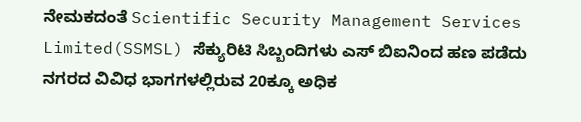ನೇಮಕದಂತೆ Scientific Security Management Services Limited(SSMSL) ಸೆಕ್ಯುರಿಟಿ ಸಿಬ್ಬಂದಿಗಳು ಎಸ್ ಬಿಐನಿಂದ ಹಣ ಪಡೆದು ನಗರದ ವಿವಿಧ ಭಾಗಗಳಲ್ಲಿರುವ 20ಕ್ಕೂ ಅಧಿಕ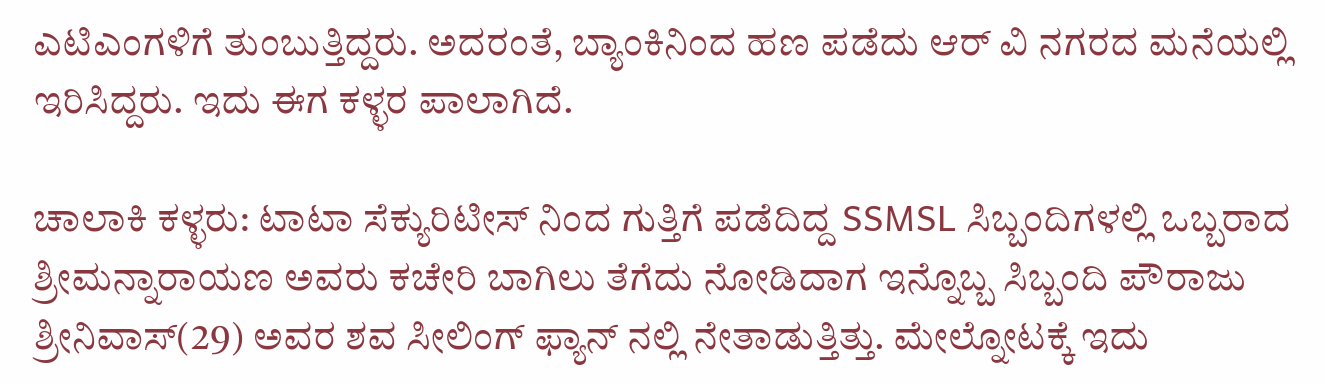ಎಟಿಎಂಗಳಿಗೆ ತುಂಬುತ್ತಿದ್ದರು. ಅದರಂತೆ, ಬ್ಯಾಂಕಿನಿಂದ ಹಣ ಪಡೆದು ಆರ್ ವಿ ನಗರದ ಮನೆಯಲ್ಲಿ ಇರಿಸಿದ್ದರು. ಇದು ಈಗ ಕಳ್ಳರ ಪಾಲಾಗಿದೆ.

ಚಾಲಾಕಿ ಕಳ್ಳರು: ಟಾಟಾ ಸೆಕ್ಯುರಿಟೀಸ್ ನಿಂದ ಗುತ್ತಿಗೆ ಪಡೆದಿದ್ದ SSMSL ಸಿಬ್ಬಂದಿಗಳಲ್ಲಿ ಒಬ್ಬರಾದ ಶ್ರೀಮನ್ನಾರಾಯಣ ಅವರು ಕಚೇರಿ ಬಾಗಿಲು ತೆಗೆದು ನೋಡಿದಾಗ ಇನ್ನೊಬ್ಬ ಸಿಬ್ಬಂದಿ ಪೌರಾಜು ಶ್ರೀನಿವಾಸ್(29) ಅವರ ಶವ ಸೀಲಿಂಗ್ ಫ್ಯಾನ್ ನಲ್ಲಿ ನೇತಾಡುತ್ತಿತ್ತು. ಮೇಲ್ನೋಟಕ್ಕೆ ಇದು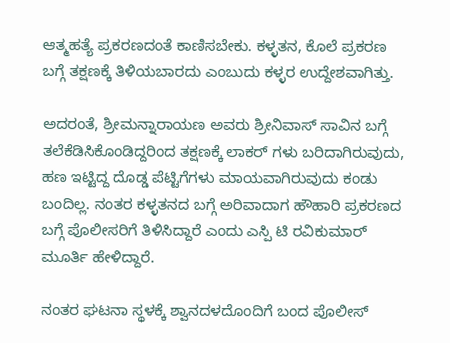ಆತ್ಮಹತ್ಯೆ ಪ್ರಕರಣದಂತೆ ಕಾಣಿಸಬೇಕು. ಕಳ್ಳತನ, ಕೊಲೆ ಪ್ರಕರಣ ಬಗ್ಗೆ ತಕ್ಷಣಕ್ಕೆ ತಿಳಿಯಬಾರದು ಎಂಬುದು ಕಳ್ಳರ ಉದ್ದೇಶವಾಗಿತ್ತು.

ಅದರಂತೆ, ಶ್ರೀಮನ್ನಾರಾಯಣ ಅವರು ಶ್ರೀನಿವಾಸ್ ಸಾವಿನ ಬಗ್ಗೆ ತಲೆಕೆಡಿಸಿಕೊಂಡಿದ್ದರಿಂದ ತಕ್ಷಣಕ್ಕೆ ಲಾಕರ್ ಗಳು ಬರಿದಾಗಿರುವುದು, ಹಣ ಇಟ್ಟಿದ್ದ ದೊಡ್ಡ ಪೆಟ್ಟಿಗೆಗಳು ಮಾಯವಾಗಿರುವುದು ಕಂಡು ಬಂದಿಲ್ಲ. ನಂತರ ಕಳ್ಳತನದ ಬಗ್ಗೆ ಅರಿವಾದಾಗ ಹೌಹಾರಿ ಪ್ರಕರಣದ ಬಗ್ಗೆ ಪೊಲೀಸರಿಗೆ ತಿಳಿಸಿದ್ದಾರೆ ಎಂದು ಎಸ್ಪಿ ಟಿ ರವಿಕುಮಾರ್ ಮೂರ್ತಿ ಹೇಳಿದ್ದಾರೆ.

ನಂತರ ಘಟನಾ ಸ್ಥಳಕ್ಕೆ ಶ್ವಾನದಳದೊಂದಿಗೆ ಬಂದ ಪೊಲೀಸ್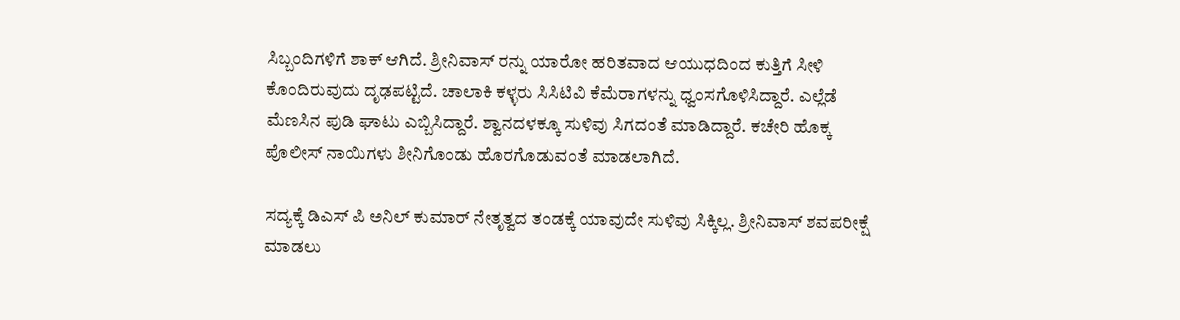ಸಿಬ್ಬಂದಿಗಳಿಗೆ ಶಾಕ್ ಆಗಿದೆ. ಶ್ರೀನಿವಾಸ್ ರನ್ನು ಯಾರೋ ಹರಿತವಾದ ಆಯುಧದಿಂದ ಕುತ್ತಿಗೆ ಸೀಳಿ ಕೊಂದಿರುವುದು ದೃಢಪಟ್ಟಿದೆ. ಚಾಲಾಕಿ ಕಳ್ಳರು ಸಿಸಿಟಿವಿ ಕೆಮೆರಾಗಳನ್ನು ಧ್ವಂಸಗೊಳಿಸಿದ್ದಾರೆ. ಎಲ್ಲೆಡೆ ಮೆಣಸಿನ ಪುಡಿ ಘಾಟು ಎಬ್ಬಿಸಿದ್ದಾರೆ. ಶ್ವಾನದಳಕ್ಕೂ ಸುಳಿವು ಸಿಗದಂತೆ ಮಾಡಿದ್ದಾರೆ. ಕಚೇರಿ ಹೊಕ್ಕ ಪೊಲೀಸ್ ನಾಯಿಗಳು ಶೀನಿಗೊಂಡು ಹೊರಗೊಡುವಂತೆ ಮಾಡಲಾಗಿದೆ.

ಸದ್ಯಕ್ಕೆ ಡಿಎಸ್ ಪಿ ಅನಿಲ್ ಕುಮಾರ್ ನೇತೃತ್ವದ ತಂಡಕ್ಕೆ ಯಾವುದೇ ಸುಳಿವು ಸಿಕ್ಕಿಲ್ಲ. ಶ್ರೀನಿವಾಸ್ ಶವಪರೀಕ್ಷೆ ಮಾಡಲು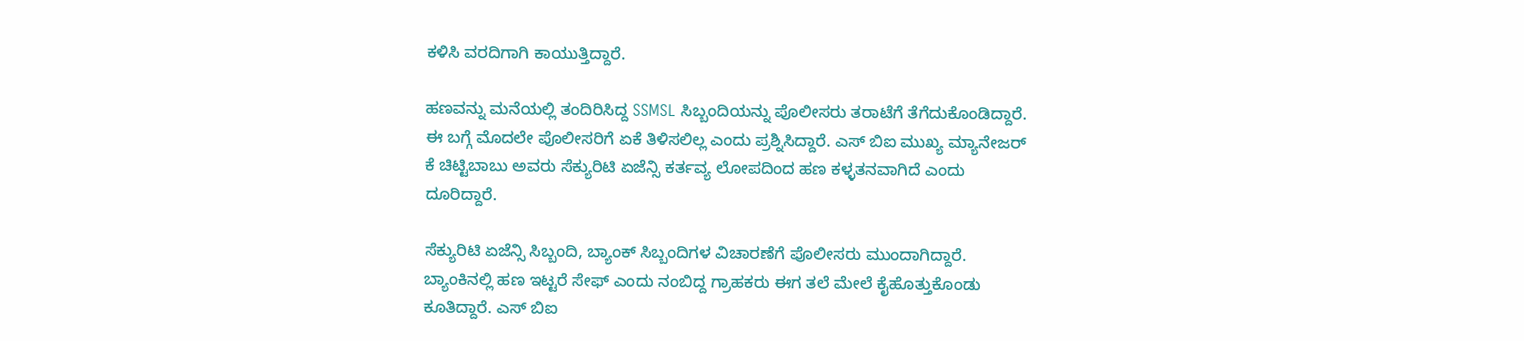ಕಳಿಸಿ ವರದಿಗಾಗಿ ಕಾಯುತ್ತಿದ್ದಾರೆ.

ಹಣವನ್ನು ಮನೆಯಲ್ಲಿ ತಂದಿರಿಸಿದ್ದ SSMSL ಸಿಬ್ಬಂದಿಯನ್ನು ಪೊಲೀಸರು ತರಾಟೆಗೆ ತೆಗೆದುಕೊಂಡಿದ್ದಾರೆ. ಈ ಬಗ್ಗೆ ಮೊದಲೇ ಪೊಲೀಸರಿಗೆ ಏಕೆ ತಿಳಿಸಲಿಲ್ಲ ಎಂದು ಪ್ರಶ್ನಿಸಿದ್ದಾರೆ. ಎಸ್ ಬಿಐ ಮುಖ್ಯ ಮ್ಯಾನೇಜರ್ ಕೆ ಚಿಟ್ಟಿಬಾಬು ಅವರು ಸೆಕ್ಯುರಿಟಿ ಏಜೆನ್ಸಿ ಕರ್ತವ್ಯ ಲೋಪದಿಂದ ಹಣ ಕಳ್ಳತನವಾಗಿದೆ ಎಂದು ದೂರಿದ್ದಾರೆ.

ಸೆಕ್ಯುರಿಟಿ ಏಜೆನ್ಸಿ ಸಿಬ್ಬಂದಿ, ಬ್ಯಾಂಕ್ ಸಿಬ್ಬಂದಿಗಳ ವಿಚಾರಣೆಗೆ ಪೊಲೀಸರು ಮುಂದಾಗಿದ್ದಾರೆ. ಬ್ಯಾಂಕಿನಲ್ಲಿ ಹಣ ಇಟ್ಟರೆ ಸೇಫ್ ಎಂದು ನಂಬಿದ್ದ ಗ್ರಾಹಕರು ಈಗ ತಲೆ ಮೇಲೆ ಕೈಹೊತ್ತುಕೊಂಡು ಕೂತಿದ್ದಾರೆ. ಎಸ್ ಬಿಐ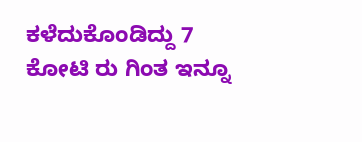ಕಳೆದುಕೊಂಡಿದ್ದು 7 ಕೋಟಿ ರು ಗಿಂತ ಇನ್ನೂ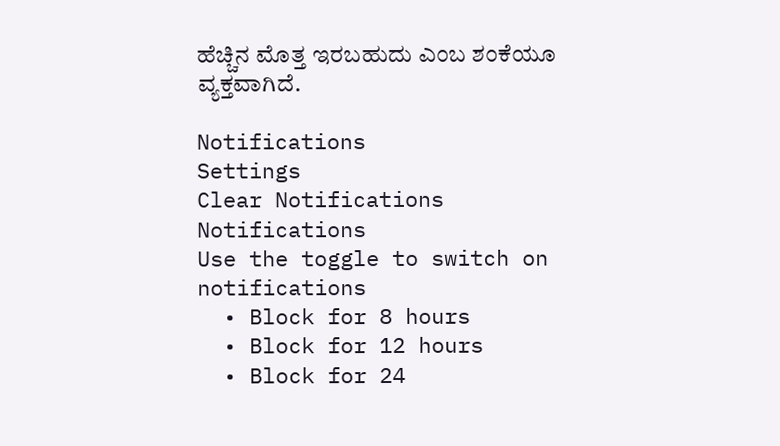ಹೆಚ್ಚಿನ ಮೊತ್ತ ಇರಬಹುದು ಎಂಬ ಶಂಕೆಯೂ ವ್ಯಕ್ತವಾಗಿದೆ.

Notifications
Settings
Clear Notifications
Notifications
Use the toggle to switch on notifications
  • Block for 8 hours
  • Block for 12 hours
  • Block for 24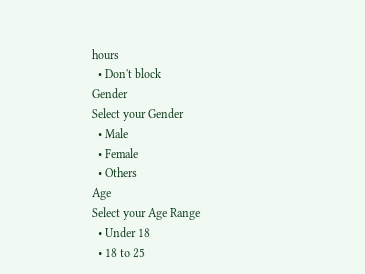hours
  • Don't block
Gender
Select your Gender
  • Male
  • Female
  • Others
Age
Select your Age Range
  • Under 18
  • 18 to 25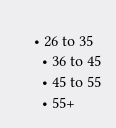• 26 to 35
  • 36 to 45
  • 45 to 55
  • 55+